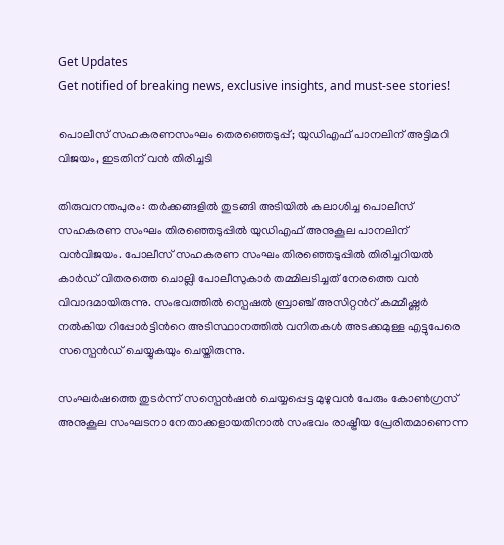Get Updates
Get notified of breaking news, exclusive insights, and must-see stories!

പൊലീസ് സഹകരണസംഘം തെരഞ്ഞെടുപ്പ്; യുഡിഎഫ് പാനലിന് അട്ടിമറി വിജയം, ഇടതിന് വന്‍ തിരിച്ചടി

തിരുവനന്തപുരം: തര്‍ക്കങ്ങളില്‍ തുടങ്ങി അടിയില്‍ കലാശിച്ച പൊലീസ് സഹകരണ സംഘം തിരഞ്ഞെടുപ്പില്‍ യുഡിഎഫ് അനുകൂല പാനലിന് വന്‍വിജയം. പോലീസ് സഹകരണ സംഘം തിരഞ്ഞെടുപ്പില്‍ തിരിച്ചറിയല്‍ കാര്‍ഡ് വിതരത്തെ ചൊല്ലി പോലീസുകാര്‍ തമ്മിലടിച്ചത് നേരത്തെ വന്‍ വിവാദമായിരുന്നു. സംഭവത്തില്‍ സ്പെഷല്‍ ബ്രാഞ്ച് അസിറ്റന്‍റ് കമ്മീഷ്ണര്‍ നല്‍കിയ റിപ്പോര്‍ട്ടിന്‍റെ അടിസ്ഥാനത്തില്‍ വനിതകള്‍ അടക്കമുള്ള എട്ടുപേരെ സസ്പെന്‍ഡ് ചെയ്യുകയും ചെയ്തിരുന്നു.

സംഘര്‍ഷത്തെ തുടര്‍ന്ന് സസ്പെന്‍ഷന്‍ ചെയ്യപ്പെട്ട മുഴുവന്‍ പേരും കോണ്‍ഗ്രസ് അനുകൂല സംഘടനാ നേതാക്കളായതിനാല്‍ സംഭവം രാഷ്ട്രീയ പ്രേരിതമാണെന്ന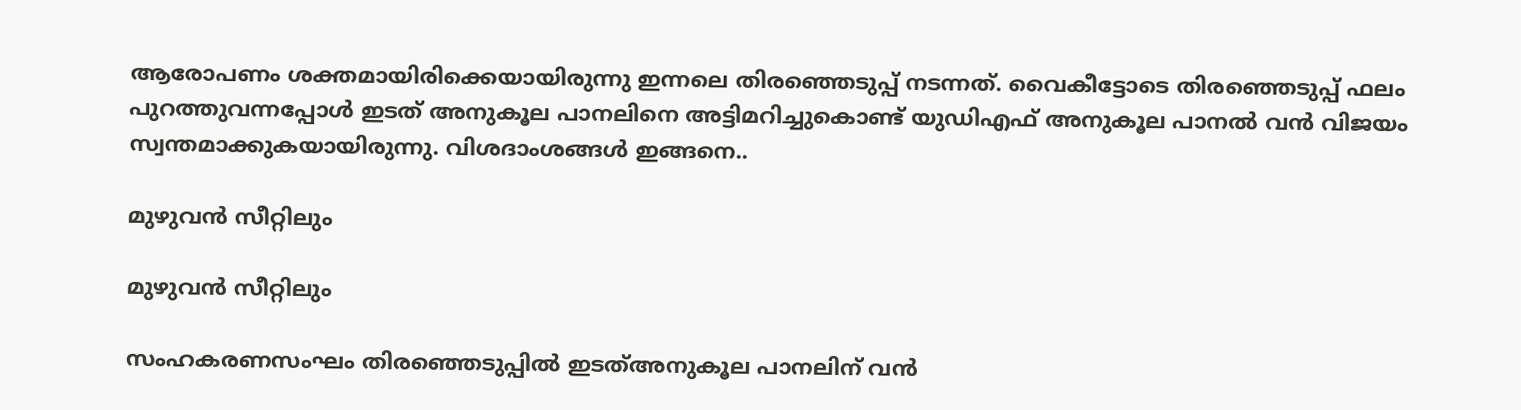ആരോപണം ശക്തമായിരിക്കെയായിരുന്നു ഇന്നലെ തിരഞ്ഞെടുപ്പ് നടന്നത്. വൈകീട്ടോടെ തിരഞ്ഞെടുപ്പ് ഫലം പുറത്തുവന്നപ്പോള്‍ ഇടത് അനുകൂല പാനലിനെ അട്ടിമറിച്ചുകൊണ്ട് യുഡിഎഫ് അനുകൂല പാനല്‍ വന്‍ വിജയം സ്വന്തമാക്കുകയായിരുന്നു. വിശദാംശങ്ങള്‍ ഇങ്ങനെ..

മുഴുവന്‍ സീറ്റിലും

മുഴുവന്‍ സീറ്റിലും

സംഹകരണസംഘം തിരഞ്ഞെടുപ്പില്‍ ഇടത്അനുകൂല പാനലിന് വന്‍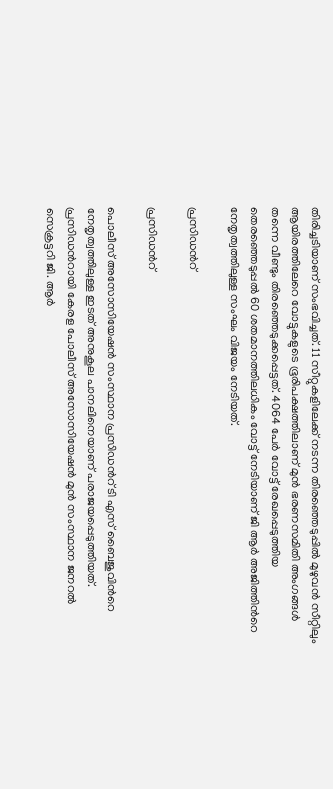തിരിച്ചടിയാണ് സംഭവിച്ചത്. 11 സീറ്റുകളിലേക്ക് നടന്ന തിരഞ്ഞെടുപ്പില്‍ മുഴുവന്‍ സീറ്റിലും ആയിരത്തിലേറെ വോട്ടുകളുടെ ഭൂരിപക്ഷത്തിലാണ് മുന്‍ ഭരണസമിതി അംഗങ്ങള്‍ തന്നെ വീണ്ടും തിരഞ്ഞെടുക്കപ്പെട്ടത്. 4064 പേർ വോട്ട് രേഖപ്പെടുത്തിയ തെരഞ്ഞെടുപ്പൽ 60 ശതമാനത്തിലധികം വോട്ട് നേടിയാണ് ജി ആർ അജിത്തിന്‍റെ നേതൃത്വത്തിലുള്ള സംഘം വിജയം നേടിയത്.

പ്രസിഡന്‍റ്

പ്രസിഡന്‍റ്

പൊലീസ് അസോസിയേഷൻ സംസ്ഥാന പ്രസിഡന്‍റ് ടി എസ് ബൈജുവിന്‍റെ നേതൃത്വത്തിലുള്ള ഇടത് അനുകൂല പാനലിനെയാണ് പരാജയപ്പെടുത്തിയത്. പ്രസിഡന്‍റായി കേരള പോലീസ് അസോസിയേഷന്‍ മുന്‍ സംസ്ഥാന ജനറല്‍ സെക്രട്ടറി ജി. ആര്‍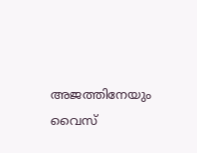അജത്തിനേയും വൈസ്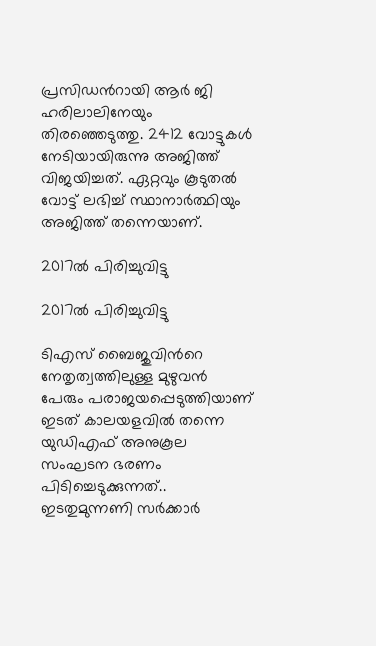പ്രസിഡന്‍റായി ആര്‍ ജി ഹരിലാലിനേയും തിരഞ്ഞെടുത്തു. 2412 വോട്ടുകള്‍ നേടിയായിരുന്നു അജിത്ത് വിജയിച്ചത്. ഏറ്റവും കൂടുതല്‍ വോട്ട് ലഭിച്ച് സ്ഥാനാര്‍ത്ഥിയും അജിത്ത് തന്നെയാണ്.

2017ൽ പിരിച്ചുവിട്ടു

2017ൽ പിരിച്ചുവിട്ടു

ടിഎസ് ബൈജുവിന്‍റെ നേതൃത്വത്തിലുള്ള മുഴുവന്‍ പേരും പരാജയപ്പെടുത്തിയാണ് ഇടത് കാലയളവില്‍ തന്നെ യുഡ‍ിഎഫ് അനുകൂല സംഘടന ഭരണം പിടിച്ചെടുക്കുന്നത്.. ഇടതുമുന്നണി സര്‍ക്കാര്‍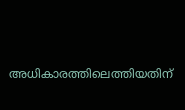അധികാരത്തിലെത്തിയതിന്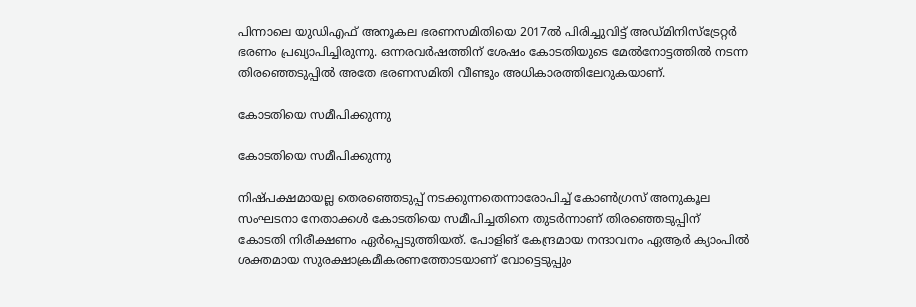പിന്നാലെ യുഡിഎഫ് അനൂകല ഭരണസമിതിയെ 2017ൽ പിരിച്ചുവിട്ട് അഡ്മിനിസ്ട്രേറ്റര്‍ ഭരണം പ്രഖ്യാപിച്ചിരുന്നു. ഒന്നരവര്‍ഷത്തിന് ശേഷം കോടതിയുടെ മേല്‍നോട്ടത്തില്‍ നടന്ന തിരഞ്ഞെടുപ്പില്‍ അതേ ഭരണസമിതി വീണ്ടും അധികാരത്തിലേറുകയാണ്.

കോടതിയെ സമീപിക്കുന്നു

കോടതിയെ സമീപിക്കുന്നു

നിഷ്പക്ഷമായല്ല തെരഞ്ഞെടുപ്പ് നടക്കുന്നതെന്നാരോപിച്ച് കോൺഗ്രസ് അനുകൂല സംഘടനാ നേതാക്കൾ കോടതിയെ സമീപിച്ചതിനെ തുടര്‍ന്നാണ് തിരഞ്ഞെടുപ്പിന് കോടതി നിരീക്ഷണം ഏര്‍പ്പെടുത്തിയത്. പോളിങ് കേന്ദ്രമായ നന്ദാവനം ഏആര്‍ ക്യാംപില്‍ ശക്തമായ സുരക്ഷാക്രമീകരണത്തോടയാണ് വോട്ടെടുപ്പും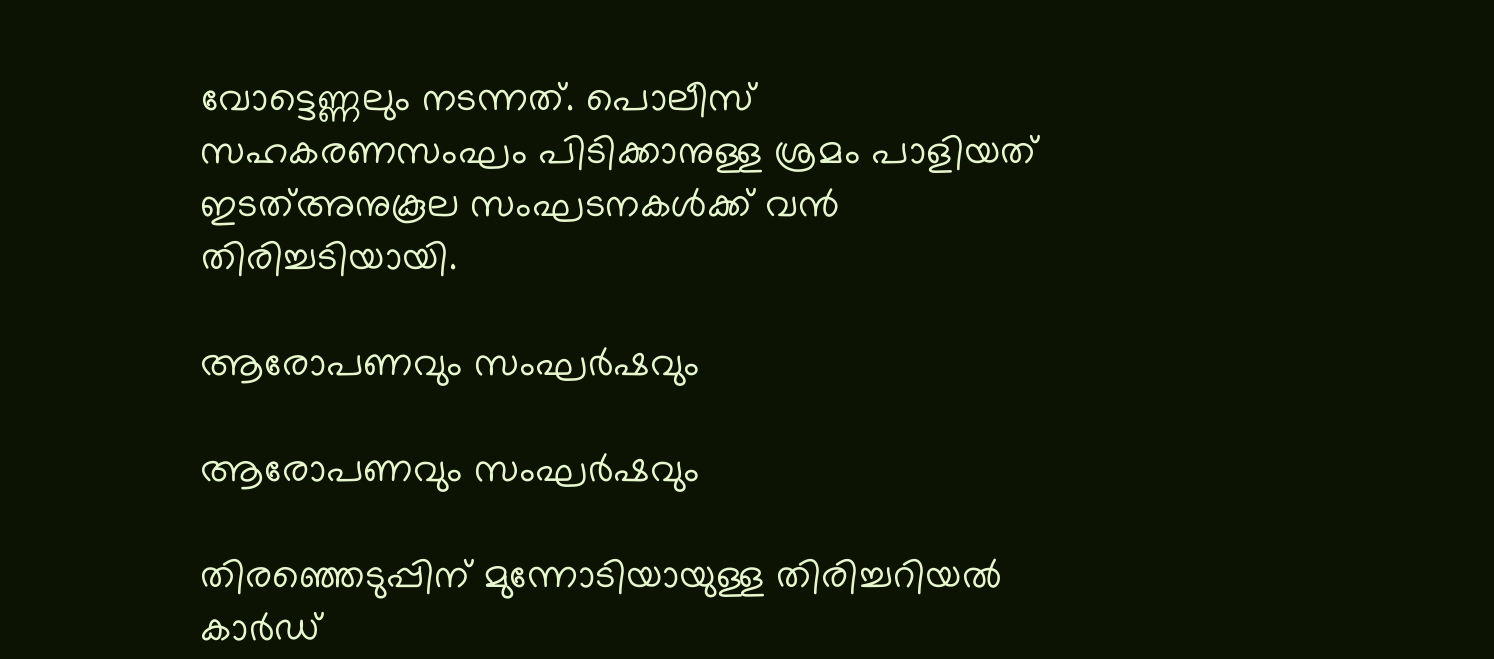വോട്ടെണ്ണലും നടന്നത്. പൊലീസ് സഹകരണസംഘം പിടിക്കാനുള്ള ശ്രമം പാളിയത് ഇടത്അനുകൂല സംഘടനകള്‍ക്ക് വന്‍ തിരിച്ചടിയായി.

ആരോപണവും സംഘര്‍ഷവും

ആരോപണവും സംഘര്‍ഷവും

തിരഞ്ഞെടുപ്പിന് മുന്നോടിയായുള്ള തിരിച്ചറിയല്‍ കാര്‍ഡ്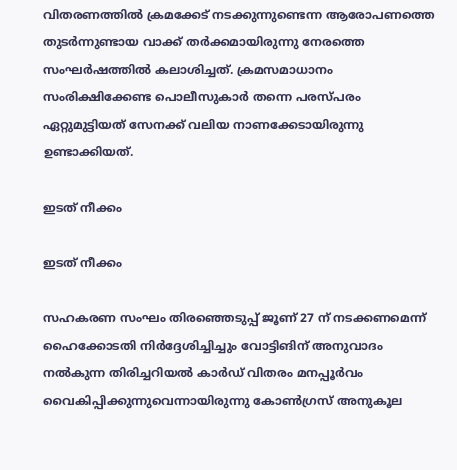വിതരണത്തില്‍ ക്രമക്കേട് നടക്കുന്നുണ്ടെന്ന ആരോപണത്തെ തുടര്‍ന്നുണ്ടായ വാക്ക് തര്‍ക്കമായിരുന്നു നേരത്തെ സംഘര്‍ഷത്തില്‍ കലാശിച്ചത്. ക്രമസമാധാനം സംരിക്ഷിക്കേണ്ട പൊലീസുകാര്‍ തന്നെ പരസ്പരം ഏറ്റുമുട്ടിയത് സേനക്ക് വലിയ നാണക്കേടായിരുന്നു ഉണ്ടാക്കിയത്.

ഇടത് നീക്കം

ഇടത് നീക്കം

സഹകരണ സംഘം തിരഞ്ഞെടുപ്പ് ജൂണ് 27 ന് നടക്കണമെന്ന് ഹൈക്കോടതി നിര്‍ദ്ദേശിച്ചിച്ചും വോട്ടിങിന് അനുവാദം നല്‍കുന്ന തിരിച്ചറിയല്‍ കാര്‍ഡ് വിതരം മനപ്പൂര്‍വം വൈകിപ്പിക്കുന്നുവെന്നായിരുന്നു കോണ്‍ഗ്രസ് അനുകൂല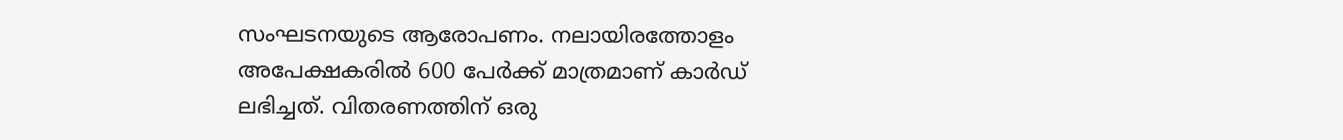സംഘടനയുടെ ആരോപണം. നലായിരത്തോളം അപേക്ഷകരില്‍ 600 പേര്‍ക്ക് മാത്രമാണ് കാര്‍ഡ് ലഭിച്ചത്. വിതരണത്തിന് ഒരു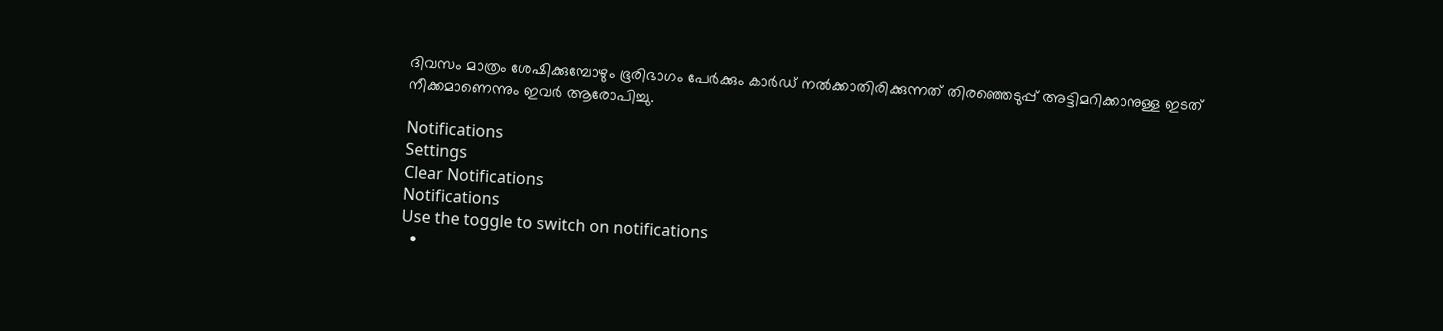ദിവസം മാത്രം ശേഷിക്കുമ്പോഴും ഭൂരിഭാഗം പേര്‍ക്കും കാര്‍ഡ് നല്‍ക്കാതിരിക്കുന്നത് തിരഞ്ഞെടുപ്പ് അട്ടിമറിക്കാനുള്ള ഇടത് നീക്കമാണെന്നും ഇവര്‍ ആരോപിച്ചു.

Notifications
Settings
Clear Notifications
Notifications
Use the toggle to switch on notifications
  •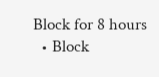Block for 8 hours
  • Block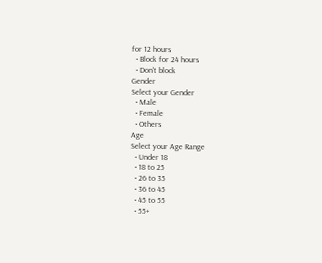for 12 hours
  • Block for 24 hours
  • Don't block
Gender
Select your Gender
  • Male
  • Female
  • Others
Age
Select your Age Range
  • Under 18
  • 18 to 25
  • 26 to 35
  • 36 to 45
  • 45 to 55
  • 55+